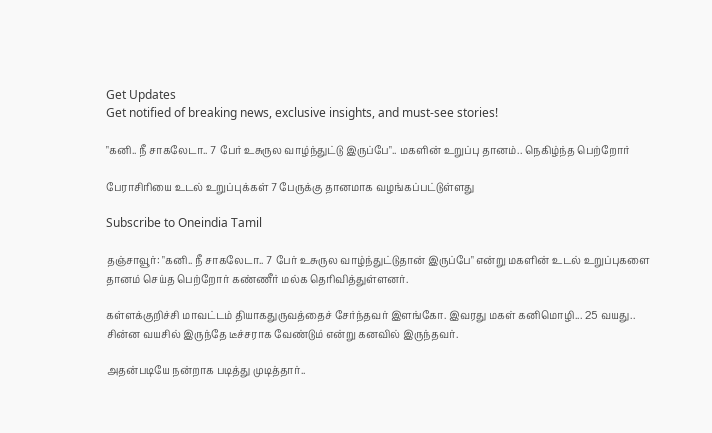Get Updates
Get notified of breaking news, exclusive insights, and must-see stories!

"கனி.. நீ சாகலேடா.. 7 பேர் உசுருல வாழ்ந்துட்டு இருப்பே".. மகளின் உறுப்பு தானம்.. நெகிழ்ந்த பெற்றோர்

பேராசிரியை உடல் உறுப்புக்கள் 7 பேருக்கு தானமாக வழங்கப்பட்டுள்ளது

Subscribe to Oneindia Tamil

தஞ்சாவூர்: "கனி.. நீ சாகலேடா.. 7 பேர் உசுருல வாழ்ந்துட்டுதான் இருப்பே" என்று மகளின் உடல் உறுப்புகளை தானம் செய்த பெற்றோர் கண்ணீர் மல்க தெரிவித்துள்ளனர்.

கள்ளக்குறிச்சி மாவட்டம் தியாகதுருவத்தைச் சேர்ந்தவர் இளங்கோ. இவரது மகள் கனிமொழி... 25 வயது.. சின்ன வயசில் இருந்தே டீச்சராக வேண்டும் என்று கனவில் இருந்தவர்.

அதன்படியே நன்றாக படித்து முடித்தார்..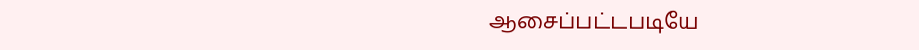ஆசைப்பட்டபடியே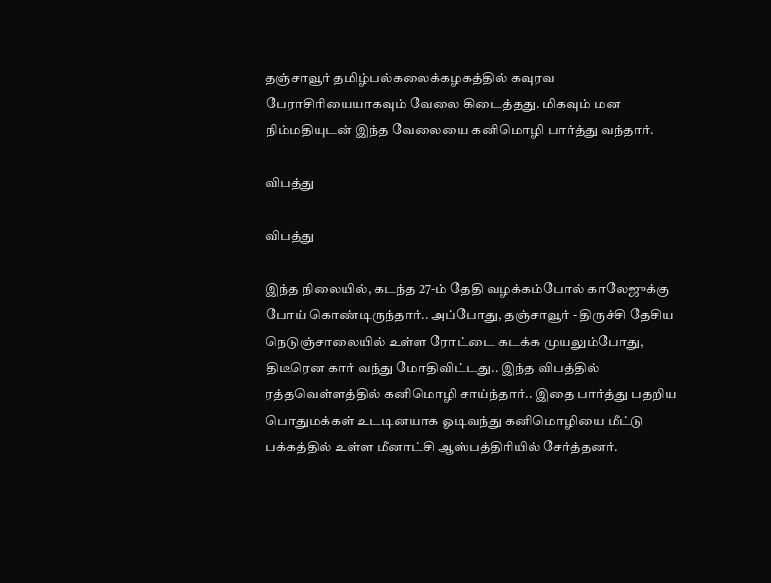தஞ்சாவூர் தமிழ்பல்கலைக்கழகத்தில் கவுரவ பேராசிரியையாகவும் வேலை கிடைத்தது. மிகவும் மன நிம்மதியுடன் இந்த வேலையை கனிமொழி பார்த்து வந்தார்.

விபத்து

விபத்து

இந்த நிலையில், கடந்த 27-ம் தேதி வழக்கம்போல் காலேஜுக்கு போய் கொண்டிருந்தார்.. அப்போது, தஞ்சாவூர் - திருச்சி தேசிய நெடுஞ்சாலையில் உள்ள ரோட்டை கடக்க முயலும்போது, திடீரென கார் வந்து மோதிவிட்டது.. இந்த விபத்தில் ரத்தவெள்ளத்தில் கனிமொழி சாய்ந்தார்.. இதை பார்த்து பதறிய பொதுமக்கள் உடடினயாக ஓடிவந்து கனிமொழியை மீட்டு பக்கத்தில் உள்ள மீனாட்சி ஆஸ்பத்திரியில் சேர்த்தனர்.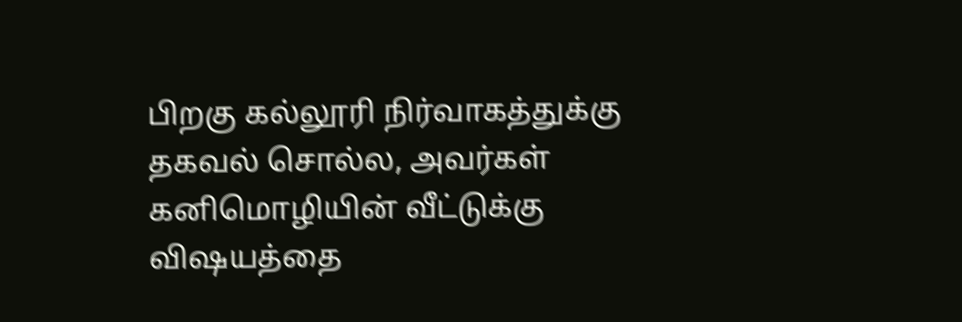பிறகு கல்லூரி நிர்வாகத்துக்கு தகவல் சொல்ல, அவர்கள் கனிமொழியின் வீட்டுக்கு விஷயத்தை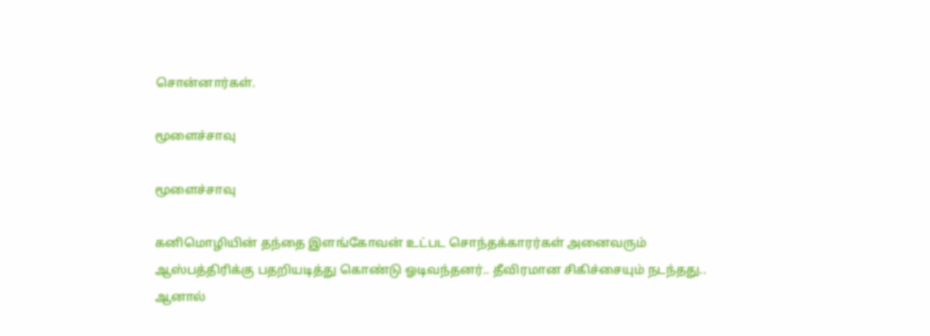சொன்னார்கள்.

மூளைச்சாவு

மூளைச்சாவு

கனிமொழியின் தந்தை இளங்கோவன் உட்பட சொந்தக்காரர்கள் அனைவரும் ஆஸ்பத்திரிக்கு பதறியடித்து கொண்டு ஓடிவந்தனர்.. தீவிரமான சிகிச்சையும் நடந்தது.. ஆனால்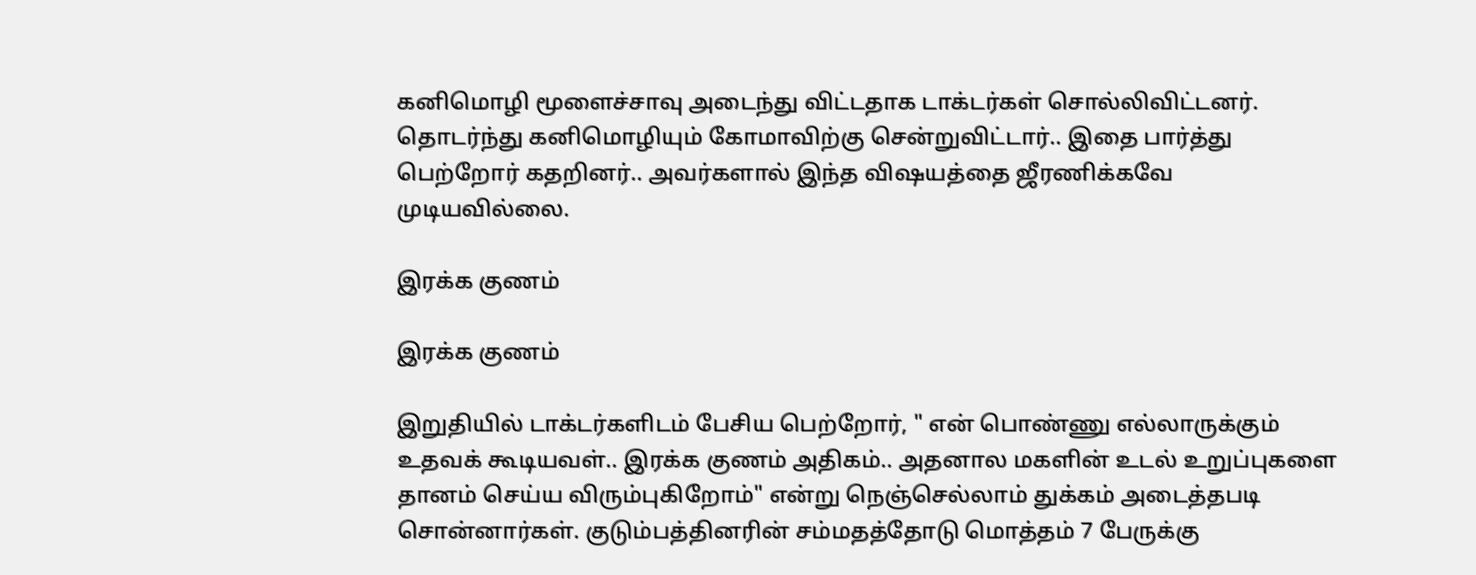கனிமொழி மூளைச்சாவு அடைந்து விட்டதாக டாக்டர்கள் சொல்லிவிட்டனர். தொடர்ந்து கனிமொழியும் கோமாவிற்கு சென்றுவிட்டார்.. இதை பார்த்து பெற்றோர் கதறினர்.. அவர்களால் இந்த விஷயத்தை ஜீரணிக்கவே முடியவில்லை.

இரக்க குணம்

இரக்க குணம்

இறுதியில் டாக்டர்களிடம் பேசிய பெற்றோர், " என் பொண்ணு எல்லாருக்கும் உதவக் கூடியவள்.. இரக்க குணம் அதிகம்.. அதனால மகளின் உடல் உறுப்புகளை தானம் செய்ய விரும்புகிறோம்" என்று நெஞ்செல்லாம் துக்கம் அடைத்தபடி சொன்னார்கள். குடும்பத்தினரின் சம்மதத்தோடு மொத்தம் 7 பேருக்கு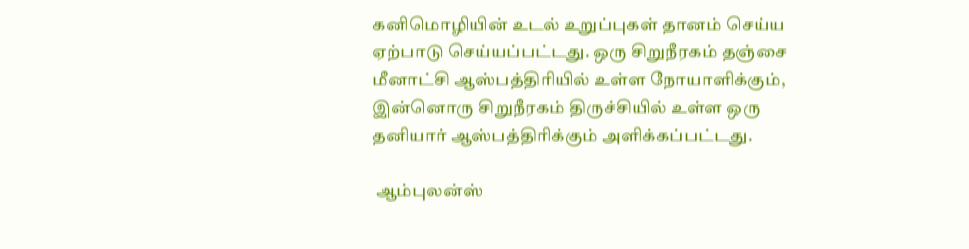கனிமொழியின் உடல் உறுப்புகள் தானம் செய்ய ஏற்பாடு செய்யப்பட்டது. ஒரு சிறுநீரகம் தஞ்சை மீனாட்சி ஆஸ்பத்திரியில் உள்ள நோயாளிக்கும், இன்னொரு சிறுநீரகம் திருச்சியில் உள்ள ஒரு தனியார் ஆஸ்பத்திரிக்கும் அளிக்கப்பட்டது.

 ஆம்புலன்ஸ்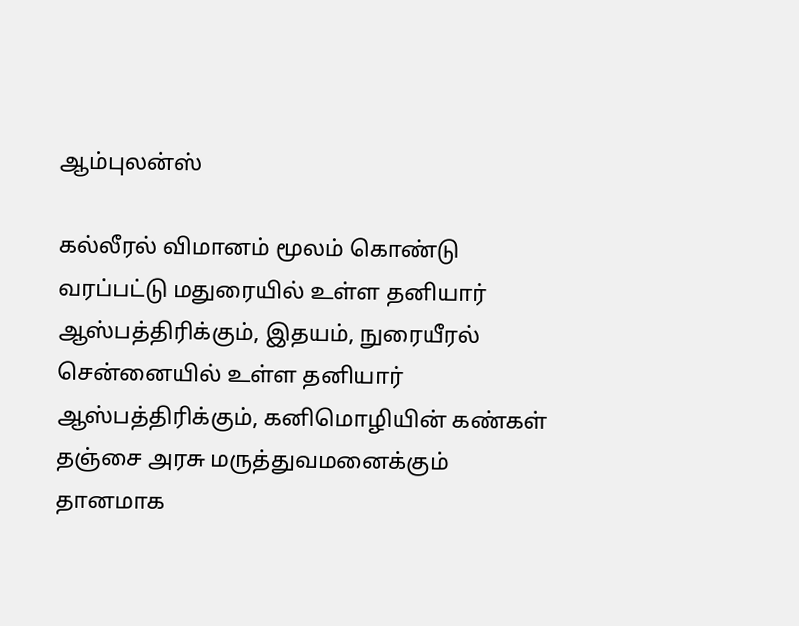ஆம்புலன்ஸ்

கல்லீரல் விமானம் மூலம் கொண்டு வரப்பட்டு மதுரையில் உள்ள தனியார் ஆஸ்பத்திரிக்கும், இதயம், நுரையீரல் சென்னையில் உள்ள தனியார் ஆஸ்பத்திரிக்கும், கனிமொழியின் கண்கள் தஞ்சை அரசு மருத்துவமனைக்கும் தானமாக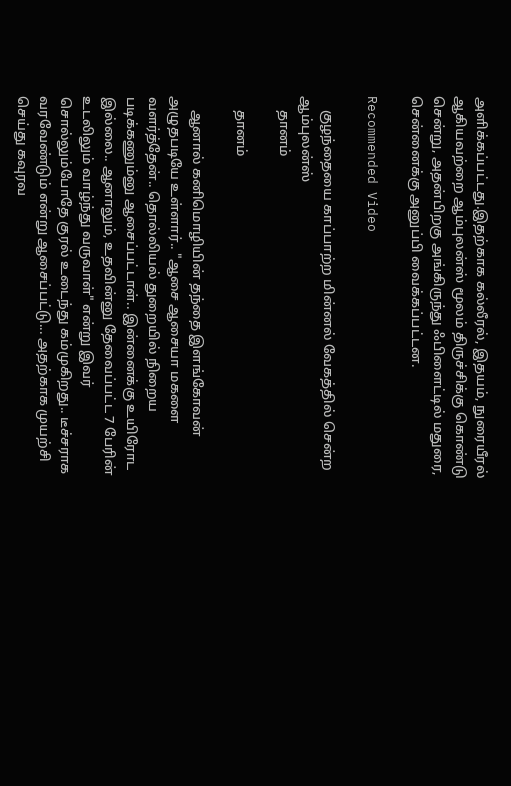அளிக்கப்பட்டது.இதற்காக கல்லீரல், இதயம், நுரையீரல் ஆகியவற்றை ஆம்புலன்ஸ் மூலம் திருச்சிக்கு கொண்டு சென்று, அதன்பிறகு அங்கிருந்து ஃபிளைட்டில் மதுரை, சென்னைக்கு அனுப்பி வைக்கப்பட்டன.

Recommended Video

    குழந்தையை காப்பாற்ற மின்னல் வேகத்தில் சென்ற ஆம்புலன்ஸ்
    தானம்

    தானம்

    ஆனால் கனிமொழியின் தந்தை இளங்கோவன் அழுதபடியே உள்ளார்.. "ஆசை ஆசையா மகளை வளர்த்தேன்.. தொல்லியல் துறையில் நிறைய படிக்கணும்னு ஆசைப்பட்டாள்.. இன்னைக்கு உயிரோட இல்லை.. ஆனாலும், உதவின்னு தேவைப்பட்ட 7 பேரின் உடலிலும் வாழ்ந்து வருவாள்" என்று இவர் சொல்லும்போதே குரல் உடைந்து கம்முகிறது.. டீச்சராக வரவேண்டும் என்று ஆசைப்பட்டு... அதற்காக முயற்சி செய்து கவுரவ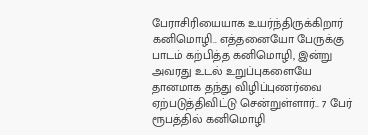பேராசிரியையாக உயர்ந்திருக்கிறார் கனிமொழி.. எத்தனையோ பேருக்கு பாடம் கற்பித்த கனிமொழி, இன்று அவரது உடல் உறுப்புகளையே தானமாக தந்து விழிப்புணர்வை ஏற்படுத்திவிட்டு சென்றுள்ளார்.. 7 பேர் ரூபத்தில் கனிமொழி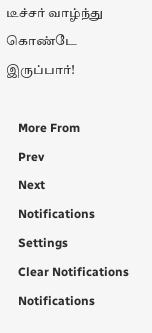டீச்சர் வாழ்ந்து கொண்டே இருப்பார்!

    More From
    Prev
    Next
    Notifications
    Settings
    Clear Notifications
    Notifications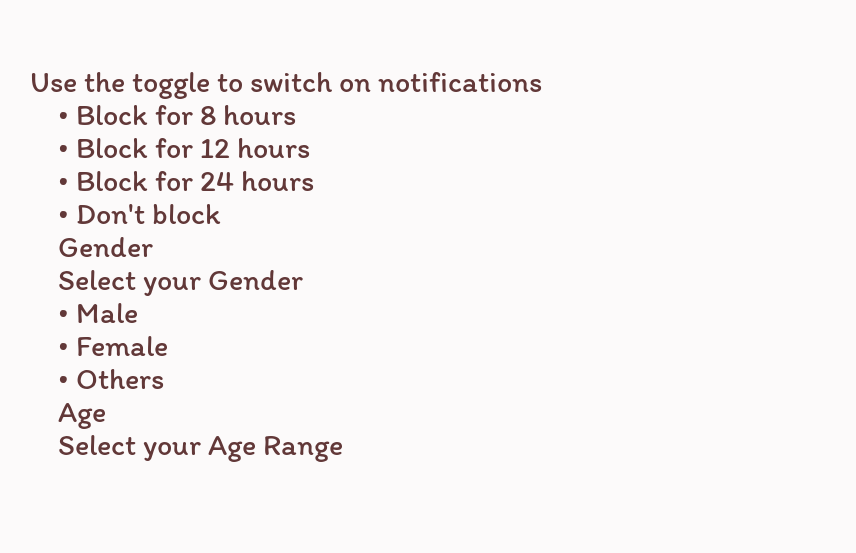Use the toggle to switch on notifications
    • Block for 8 hours
    • Block for 12 hours
    • Block for 24 hours
    • Don't block
    Gender
    Select your Gender
    • Male
    • Female
    • Others
    Age
    Select your Age Range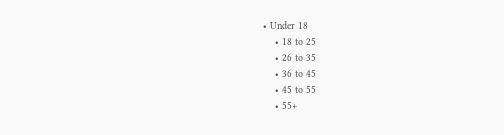• Under 18
    • 18 to 25
    • 26 to 35
    • 36 to 45
    • 45 to 55
    • 55+